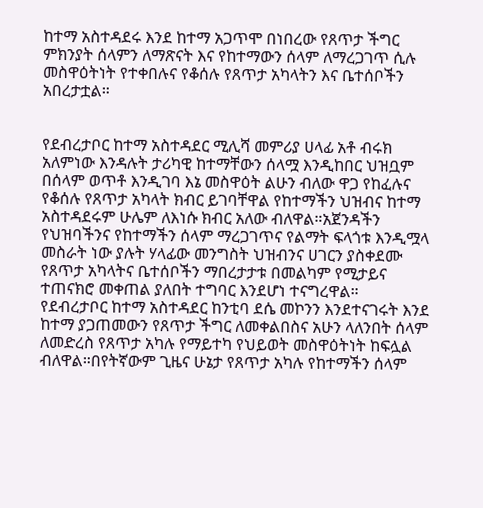ከተማ አስተዳደሩ እንደ ከተማ አጋጥሞ በነበረው የጸጥታ ችግር ምክንያት ሰላምን ለማጽናት እና የከተማውን ሰላም ለማረጋገጥ ሲሉ መስዋዕትነት የተቀበሉና የቆሰሉ የጸጥታ አካላትን እና ቤተሰቦችን አበረታቷል።


የደብረታቦር ከተማ አስተዳደር ሚሊሻ መምሪያ ሀላፊ አቶ ብሩክ አለምነው እንዳሉት ታሪካዊ ከተማቸውን ሰላሟ እንዲከበር ህዝቧም በሰላም ወጥቶ እንዲገባ እኔ መስዋዕት ልሁን ብለው ዋጋ የከፈሉና የቆሰሉ የጸጥታ አካላት ክብር ይገባቸዋል የከተማችን ህዝብና ከተማ አስተዳደሩም ሁሌም ለእነሱ ክብር አለው ብለዋል።አጀንዳችን የህዝባችንና የከተማችን ሰላም ማረጋገጥና የልማት ፍላጎቱ እንዲሟላ መስራት ነው ያሉት ሃላፊው መንግስት ህዝብንና ሀገርን ያስቀደሙ የጸጥታ አካላትና ቤተሰቦችን ማበረታታቱ በመልካም የሚታይና ተጠናክሮ መቀጠል ያለበት ተግባር እንደሆነ ተናግረዋል።
የደብረታቦር ከተማ አስተዳደር ከንቲባ ደሴ መኮንን እንደተናገሩት እንደ ከተማ ያጋጠመውን የጸጥታ ችግር ለመቀልበስና አሁን ላለንበት ሰላም ለመድረስ የጸጥታ አካሉ የማይተካ የህይወት መስዋዕትነት ከፍሏል ብለዋል።በየትኛውም ጊዜና ሁኔታ የጸጥታ አካሉ የከተማችን ሰላም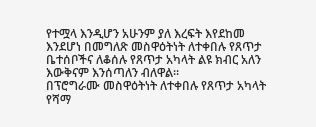የተሟላ እንዲሆን አሁንም ያለ እረፍት እየደከመ እንደሆነ በመግለጽ መስዋዕትነት ለተቀበሉ የጸጥታ ቤተሰቦችና ለቆሰሉ የጸጥታ አካላት ልዩ ክብር አለን እውቅናም እንሰጣለን ብለዋል።
በፕሮግራሙ መስዋዕትነት ለተቀበሉ የጸጥታ አካላት የሻማ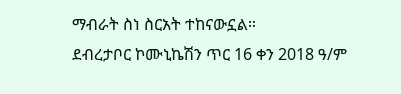ማብራት ስነ ስርአት ተከናውኗል።
ደብረታቦር ኮሙኒኬሽን ጥር 16 ቀን 2018 ዓ/ም